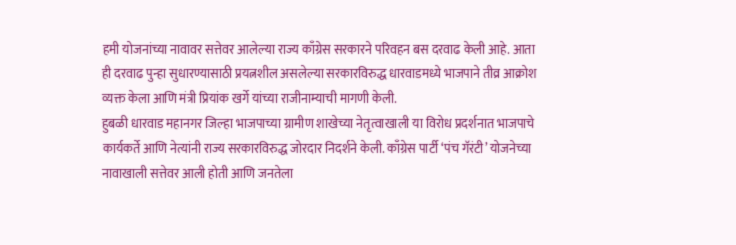हमी योजनांच्या नावावर सत्तेवर आलेल्या राज्य काँग्रेस सरकारने परिवहन बस दरवाढ केली आहे. आता ही दरवाढ पुन्हा सुधारण्यासाठी प्रयत्नशील असलेल्या सरकारविरुद्ध धारवाडमध्ये भाजपाने तीव्र आक्रोश व्यक्त केला आणि मंत्री प्रियांक खर्गे यांच्या राजीनाम्याची मागणी केली.
हुबळी धारवाड महानगर जिल्हा भाजपाच्या ग्रामीण शाखेच्या नेतृत्वाखाली या विरोध प्रदर्शनात भाजपाचे कार्यकर्ते आणि नेत्यांनी राज्य सरकारविरुद्ध जोरदार निदर्शने केली. काँग्रेस पार्टी ‘पंच गॅरंटी’ योजनेच्या नावाखाली सत्तेवर आली होती आणि जनतेला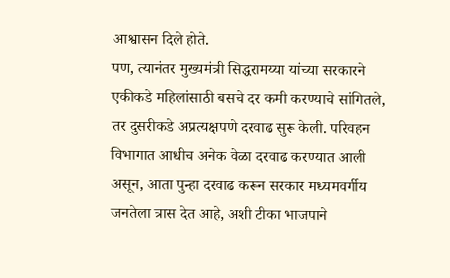आश्वासन दिले होते.
पण, त्यानंतर मुख्यमंत्री सिद्धरामय्या यांच्या सरकारने एकीकडे महिलांसाठी बसचे दर कमी करण्याचे सांगितले, तर दुसरीकडे अप्रत्यक्षपणे दरवाढ सुरू केली. परिवहन विभागात आधीच अनेक वेळा दरवाढ करण्यात आली असून, आता पुन्हा दरवाढ करून सरकार मध्यमवर्गीय जनतेला त्रास देत आहे, अशी टीका भाजपाने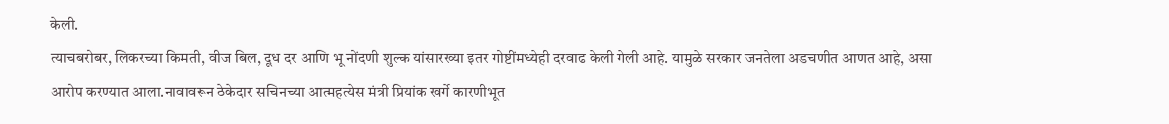केली.
त्याचबरोबर, लिकरच्या किमती, वीज बिल, दूध दर आणि भू नोंदणी शुल्क यांसारख्या इतर गोष्टींमध्येही दरवाढ केली गेली आहे. यामुळे सरकार जनतेला अडचणीत आणत आहे, असा आरोप करण्यात आला.नावावरून ठेकेदार सचिनच्या आत्महत्येस मंत्री प्रियांक खर्गे कारणीभूत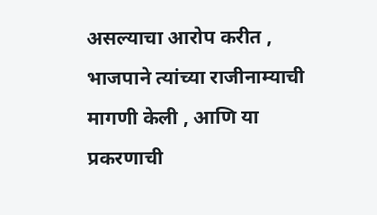असल्याचा आरोप करीत , भाजपाने त्यांच्या राजीनाम्याची मागणी केली , आणि या प्रकरणाची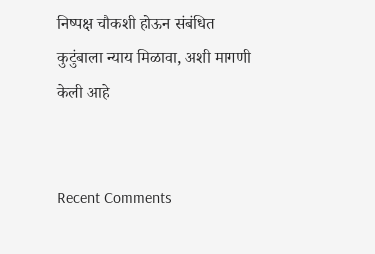निष्पक्ष चौकशी होऊन संबंधित कुटुंबाला न्याय मिळावा, अशी मागणी केली आहे


Recent Comments